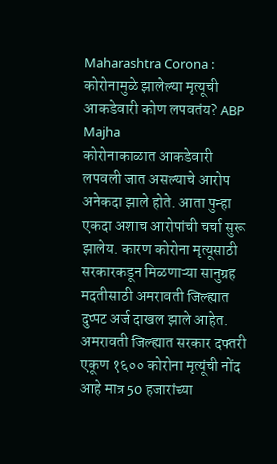Maharashtra Corona : कोरोनामुळे झालेल्या मृत्यूची आकडेवारी कोण लपवतंय? ABP Majha
कोरोनाकाळात आकडेवारी लपवली जात असल्याचे आरोप अनेकदा झाले होते. आता पुन्हा एकदा अशाच आरोपांची चर्चा सुरू झालेय. कारण कोरोना मृत्यूसाठी सरकारकडून मिळणाऱ्या सानुग्रह मदतीसाठी अमरावती जिल्ह्यात दुप्पट अर्ज दाखल झाले आहेत. अमरावती जिल्ह्यात सरकार दफ्तरी एकूण १६०० कोरोना मृत्यूंची नोंद आहे मात्र 50 हजारांच्या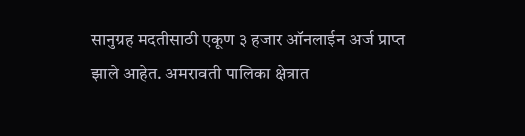सानुग्रह मदतीसाठी एकूण ३ हजार ऑनलाईन अर्ज प्राप्त झाले आहेत. अमरावती पालिका क्षेत्रात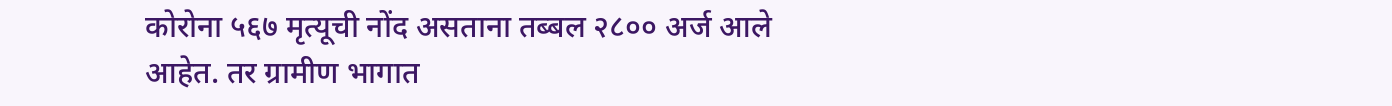कोरोना ५६७ मृत्यूची नोंद असताना तब्बल २८०० अर्ज आले आहेत. तर ग्रामीण भागात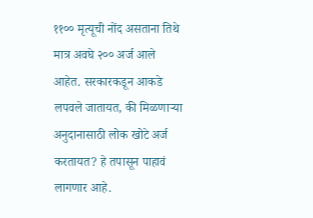११०० मृत्यूची नोंद असताना तिथे मात्र अवघे २०० अर्ज आले आहेत. सरकारकडून आकडे लपवले जातायत, की मिळणाऱ्या अनुदानासाठी लोक खोटे अर्ज करतायत? हे तपासून पाहावं लागणार आहे.